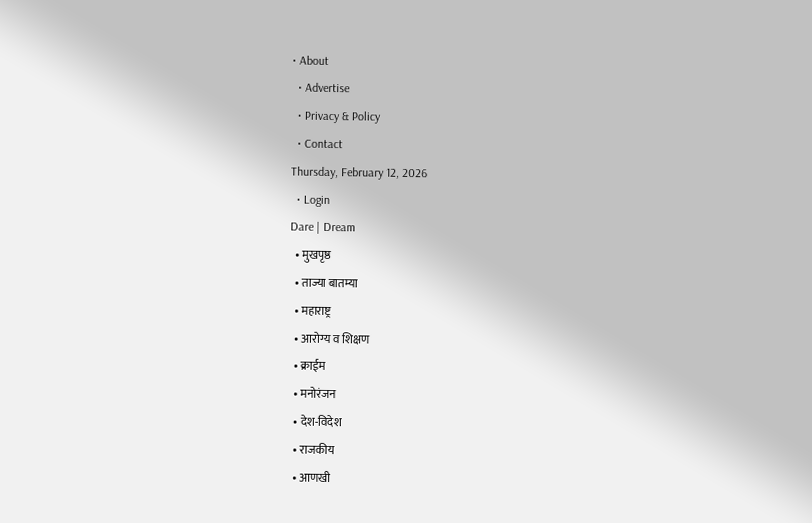• About
  • Advertise
  • Privacy & Policy
  • Contact
Thursday, February 12, 2026
  • Login
Dare | Dream
  • मुखपृष्ठ
  • ताज्या बातम्या
  • महाराष्ट्र
  • आरोग्य व शिक्षण
  • क्राईम
  • मनोरंजन
  • देश-विदेश
  • राजकीय
  • आणखी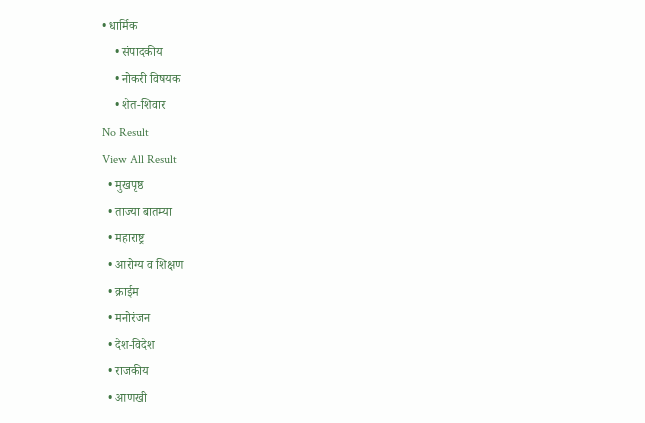• धार्मिक
    • संपादकीय
    • नोकरी विषयक
    • शेत-शिवार
No Result
View All Result
  • मुखपृष्ठ
  • ताज्या बातम्या
  • महाराष्ट्र
  • आरोग्य व शिक्षण
  • क्राईम
  • मनोरंजन
  • देश-विदेश
  • राजकीय
  • आणखी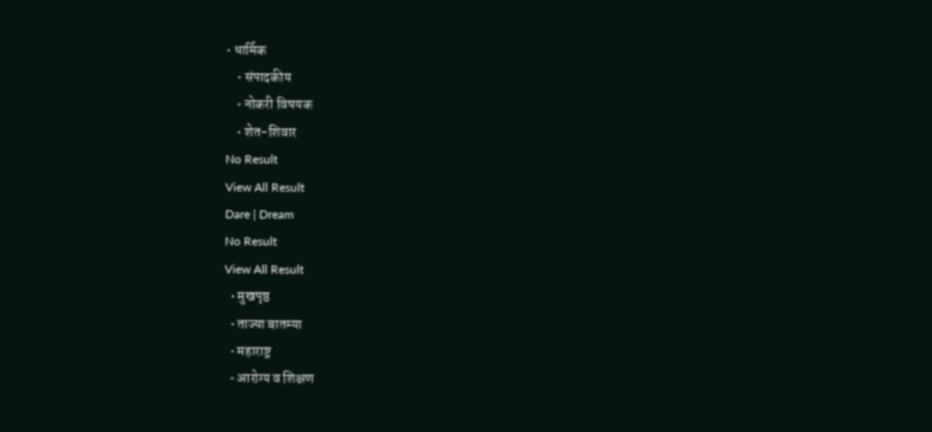• धार्मिक
    • संपादकीय
    • नोकरी विषयक
    • शेत-शिवार
No Result
View All Result
Dare | Dream
No Result
View All Result
  • मुखपृष्ठ
  • ताज्या बातम्या
  • महाराष्ट्र
  • आरोग्य व शिक्षण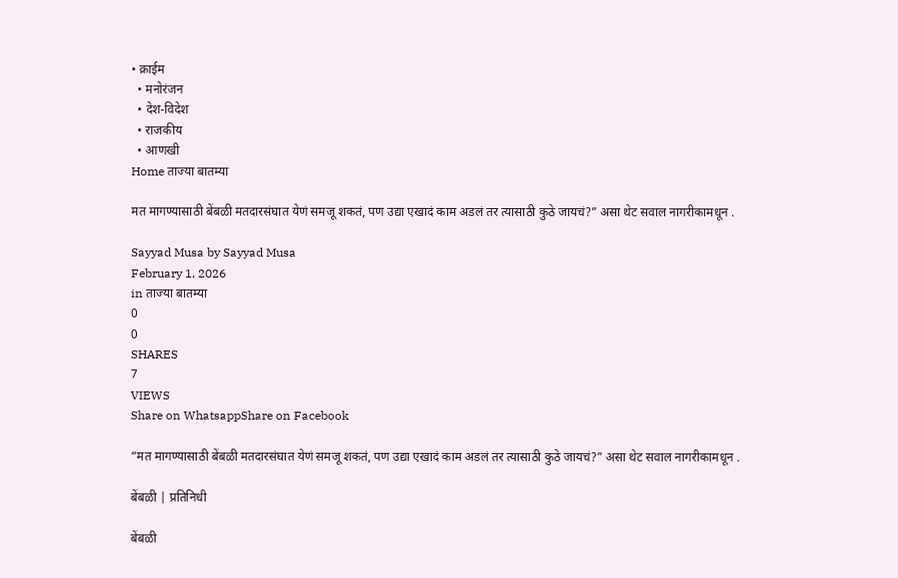• क्राईम
  • मनोरंजन
  • देश-विदेश
  • राजकीय
  • आणखी
Home ताज्या बातम्या

मत मागण्यासाठी बेंबळी मतदारसंघात येणं समजू शकतं, पण उद्या एखादं काम अडलं तर त्यासाठी कुठे जायचं?” असा थेट सवाल नागरीकामधून .

Sayyad Musa by Sayyad Musa
February 1, 2026
in ताज्या बातम्या
0
0
SHARES
7
VIEWS
Share on WhatsappShare on Facebook

“मत मागण्यासाठी बेंबळी मतदारसंघात येणं समजू शकतं, पण उद्या एखादं काम अडलं तर त्यासाठी कुठे जायचं?” असा थेट सवाल नागरीकामधून .

बेंबळी | प्रतिनिधी

बेंबळी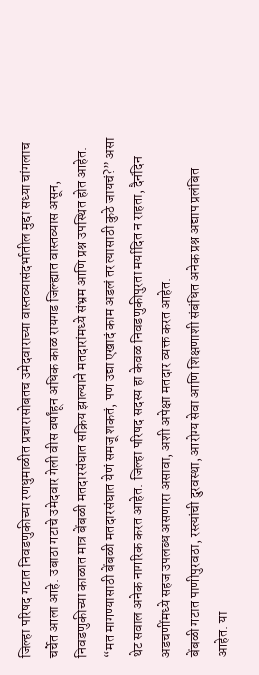जिल्हा परिषद गटात निवडणुकीच्या रणधुमाळीत प्रचारासोबतच उमेदवाराच्या वास्तव्यासंदर्भातील मुद्दा सध्या चांगलाच चर्चेत आला आहे. उबाठा गटाचे उमेदवार गेली वीस वर्षांहून अधिक काळ रायगड जिल्ह्यात वास्तव्यास असून, निवडणुकीच्या काळात मात्र बेंबळी मतदारसंघात सक्रिय झाल्याने मतदारांमध्ये संभ्रम आणि प्रश्न उपस्थित होत आहेत.
“मत मागण्यासाठी बेंबळी मतदारसंघात येणं समजू शकतं, पण उद्या एखादं काम अडलं तर त्यासाठी कुठे जायचं?” असा थेट सवाल अनेक नागरिक करत आहेत. जिल्हा परिषद सदस्य हा केवळ निवडणुकीपुरता मर्यादित न राहता, दैनंदिन अडचणींमध्ये सहज उपलब्ध असणारा असावा, अशी अपेक्षा मतदार व्यक्त करत आहेत.
बेंबळी गटात पाणीपुरवठा, रस्त्यांची दुरवस्था, आरोग्य सेवा आणि शिक्षणाशी संबंधित अनेक प्रश्न अद्याप प्रलंबित आहेत. या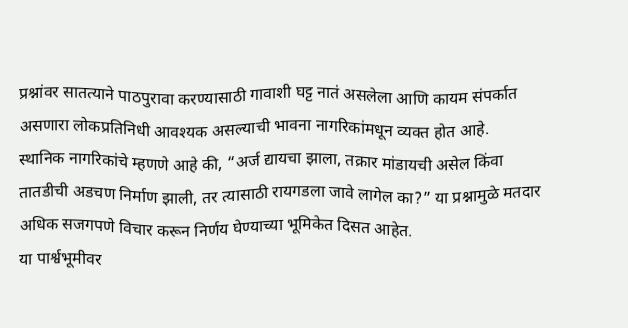प्रश्नांवर सातत्याने पाठपुरावा करण्यासाठी गावाशी घट्ट नातं असलेला आणि कायम संपर्कात असणारा लोकप्रतिनिधी आवश्यक असल्याची भावना नागरिकांमधून व्यक्त होत आहे.
स्थानिक नागरिकांचे म्हणणे आहे की, “अर्ज द्यायचा झाला, तक्रार मांडायची असेल किंवा तातडीची अडचण निर्माण झाली, तर त्यासाठी रायगडला जावे लागेल का?” या प्रश्नामुळे मतदार अधिक सजगपणे विचार करून निर्णय घेण्याच्या भूमिकेत दिसत आहेत.
या पार्श्वभूमीवर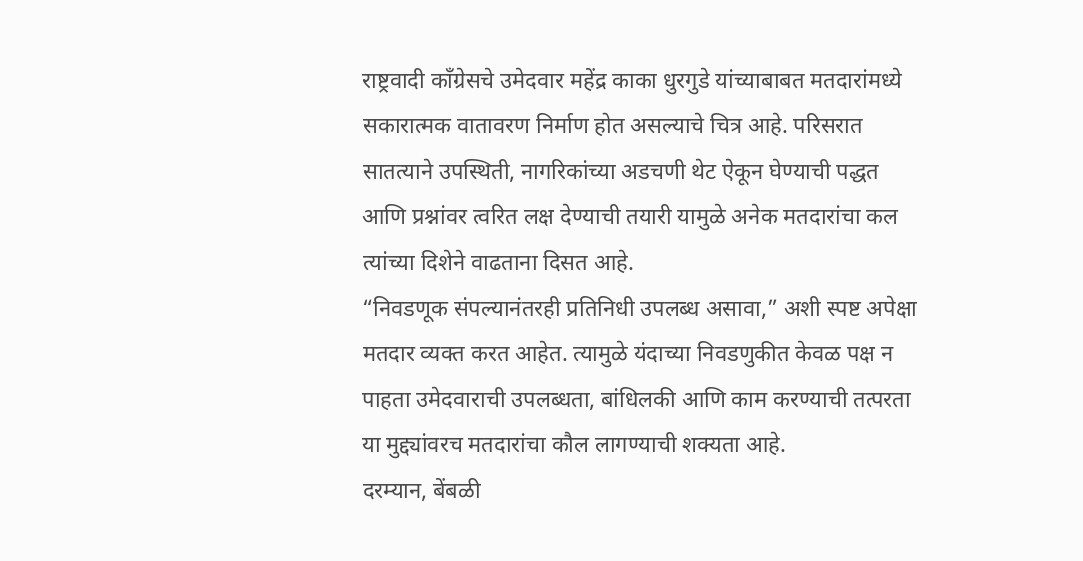राष्ट्रवादी काँग्रेसचे उमेदवार महेंद्र काका धुरगुडे यांच्याबाबत मतदारांमध्ये सकारात्मक वातावरण निर्माण होत असल्याचे चित्र आहे. परिसरात सातत्याने उपस्थिती, नागरिकांच्या अडचणी थेट ऐकून घेण्याची पद्धत आणि प्रश्नांवर त्वरित लक्ष देण्याची तयारी यामुळे अनेक मतदारांचा कल त्यांच्या दिशेने वाढताना दिसत आहे.
“निवडणूक संपल्यानंतरही प्रतिनिधी उपलब्ध असावा,” अशी स्पष्ट अपेक्षा मतदार व्यक्त करत आहेत. त्यामुळे यंदाच्या निवडणुकीत केवळ पक्ष न पाहता उमेदवाराची उपलब्धता, बांधिलकी आणि काम करण्याची तत्परता या मुद्द्यांवरच मतदारांचा कौल लागण्याची शक्यता आहे.
दरम्यान, बेंबळी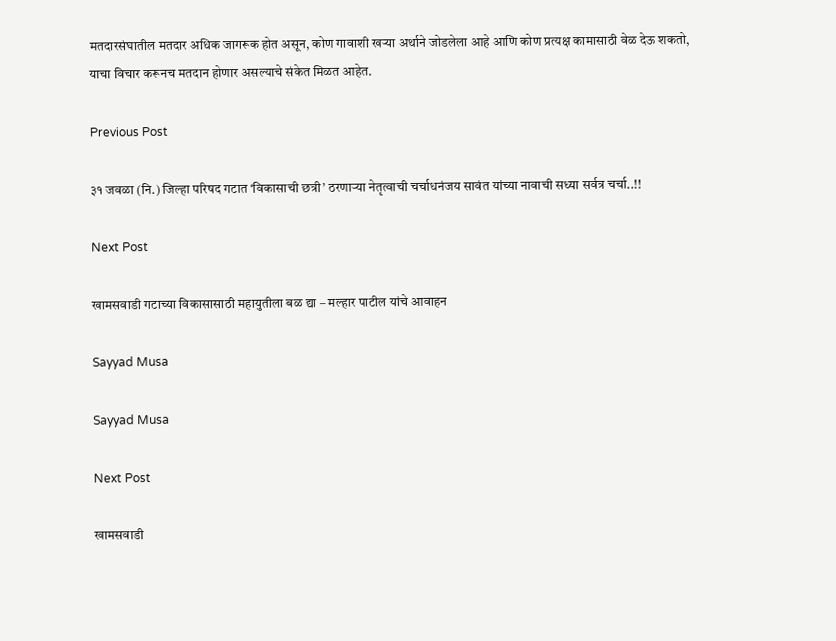मतदारसंघातील मतदार अधिक जागरूक होत असून, कोण गावाशी खऱ्या अर्थाने जोडलेला आहे आणि कोण प्रत्यक्ष कामासाठी वेळ देऊ शकतो, याचा विचार करूनच मतदान होणार असल्याचे संकेत मिळत आहेत.

Previous Post

३१ जवळा (नि.) जिल्हा परिषद गटात ‘विकासाची छत्री’ ठरणाऱ्या नेतृत्वाची चर्चाधनंजय सावंत यांच्या नावाची सध्या सर्वत्र चर्चा..!!

Next Post

खामसवाडी गटाच्या विकासासाठी महायुतीला बळ द्या – मल्हार पाटील यांचे आवाहन

Sayyad Musa

Sayyad Musa

Next Post

खामसवाडी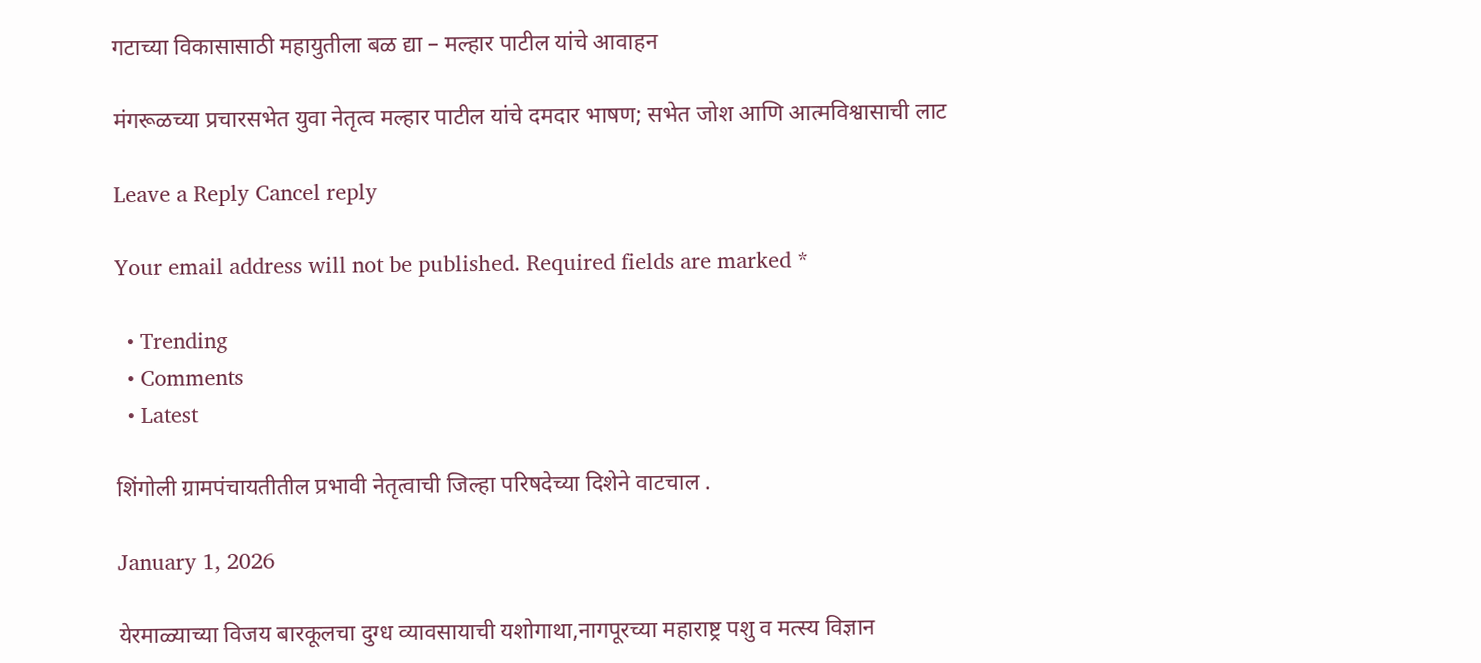गटाच्या विकासासाठी महायुतीला बळ द्या – मल्हार पाटील यांचे आवाहन

मंगरूळच्या प्रचारसभेत युवा नेतृत्व मल्हार पाटील यांचे दमदार भाषण; सभेत जोश आणि आत्मविश्वासाची लाट

Leave a Reply Cancel reply

Your email address will not be published. Required fields are marked *

  • Trending
  • Comments
  • Latest

शिंगोली ग्रामपंचायतीतील प्रभावी नेतृत्वाची जिल्हा परिषदेच्या दिशेने वाटचाल .

January 1, 2026

येरमाळ्याच्या विजय बारकूलचा दुग्ध व्यावसायाची यशोगाथा,नागपूरच्या महाराष्ट्र पशु व मत्स्य विज्ञान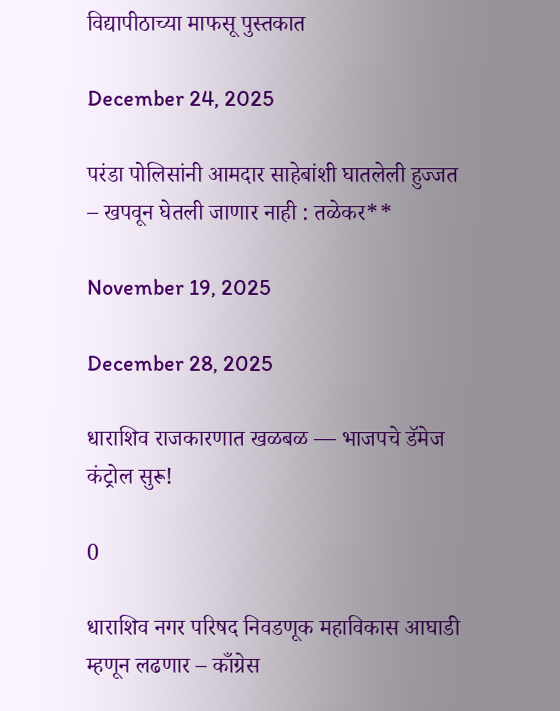विद्यापीठाच्या माफसू पुस्तकात

December 24, 2025

परंडा पोलिसांनी आमदार साहेबांशी घातलेली हुज्जत – खपवून घेतली जाणार नाही : तळेकर**

November 19, 2025

December 28, 2025

धाराशिव राजकारणात खळबळ — भाजपचे डॅमेज कंट्रोल सुरू!

0

धाराशिव नगर परिषद निवडणूक महाविकास आघाडी म्हणून लढणार – काँग्रेस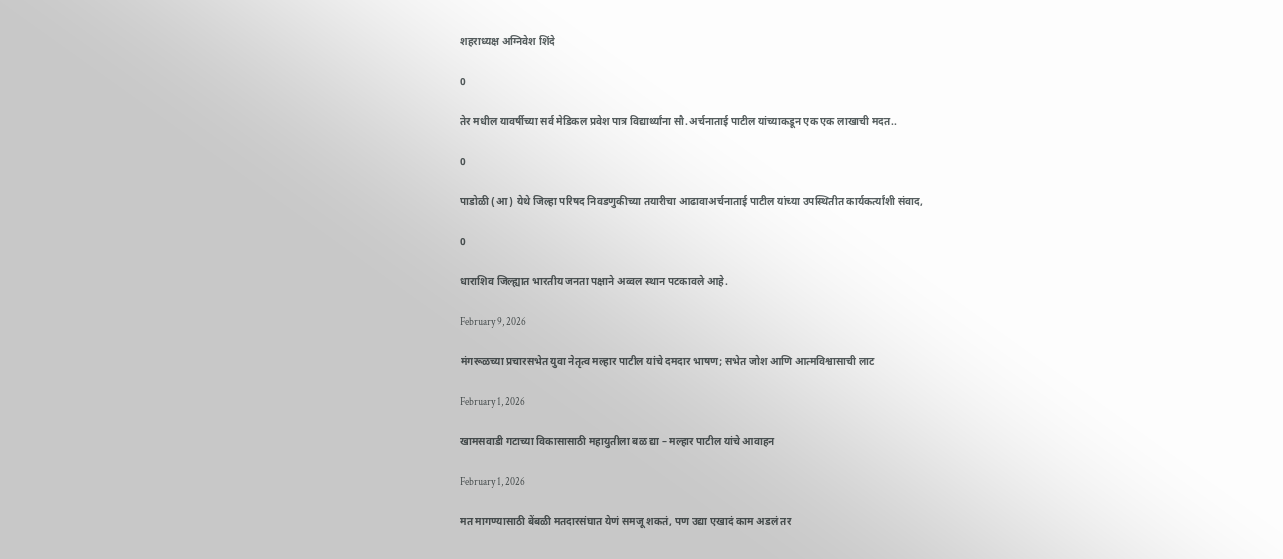शहराध्यक्ष अग्निवेश शिंदे

0

तेर मधील यावर्षीच्या सर्व मेडिकल प्रवेश पात्र विद्यार्थ्यांना सौ.अर्चनाताई पाटील यांच्याकडून एक एक लाखाची मदत..

0

पाडोळी (आ) येथे जिल्हा परिषद निवडणुकीच्या तयारीचा आढावाअर्चनाताई पाटील यांच्या उपस्थितीत कार्यकर्त्यांशी संवाद,

0

धाराशिव जिल्ह्यात भारतीय जनता पक्षाने अव्वल स्थान पटकावले आहे.

February 9, 2026

मंगरूळच्या प्रचारसभेत युवा नेतृत्व मल्हार पाटील यांचे दमदार भाषण; सभेत जोश आणि आत्मविश्वासाची लाट

February 1, 2026

खामसवाडी गटाच्या विकासासाठी महायुतीला बळ द्या – मल्हार पाटील यांचे आवाहन

February 1, 2026

मत मागण्यासाठी बेंबळी मतदारसंघात येणं समजू शकतं, पण उद्या एखादं काम अडलं तर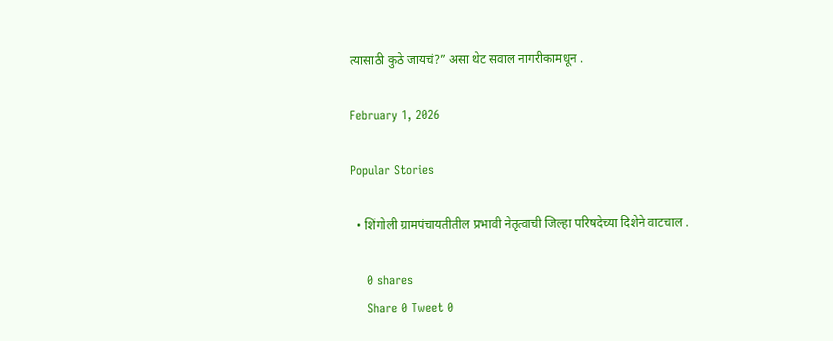त्यासाठी कुठे जायचं?” असा थेट सवाल नागरीकामधून .

February 1, 2026

Popular Stories

  • शिंगोली ग्रामपंचायतीतील प्रभावी नेतृत्वाची जिल्हा परिषदेच्या दिशेने वाटचाल .

    0 shares
    Share 0 Tweet 0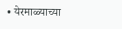• येरमाळ्याच्या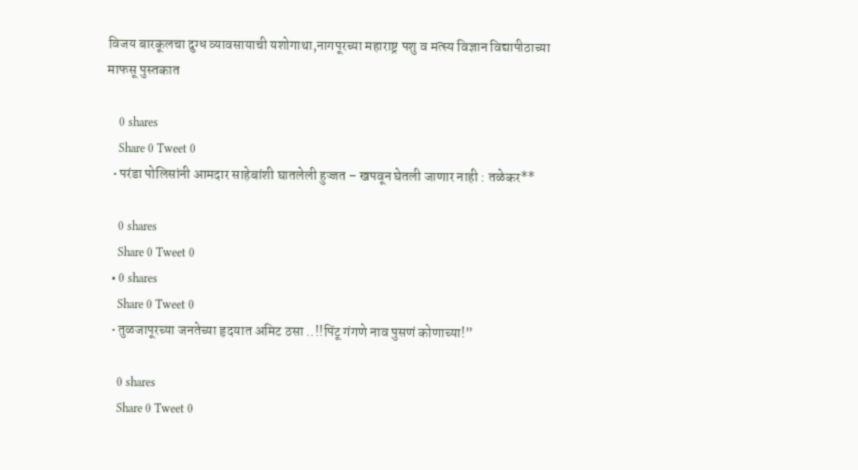विजय बारकूलचा दुग्ध व्यावसायाची यशोगाथा,नागपूरच्या महाराष्ट्र पशु व मत्स्य विज्ञान विद्यापीठाच्या माफसू पुस्तकात

    0 shares
    Share 0 Tweet 0
  • परंडा पोलिसांनी आमदार साहेबांशी घातलेली हुज्जत – खपवून घेतली जाणार नाही : तळेकर**

    0 shares
    Share 0 Tweet 0
  • 0 shares
    Share 0 Tweet 0
  • तुळजापूरच्या जनतेच्या हृदयात अमिट ठसा ..!!पिंटू गंगणे नाव पुसणं कोणाच्या!”

    0 shares
    Share 0 Tweet 0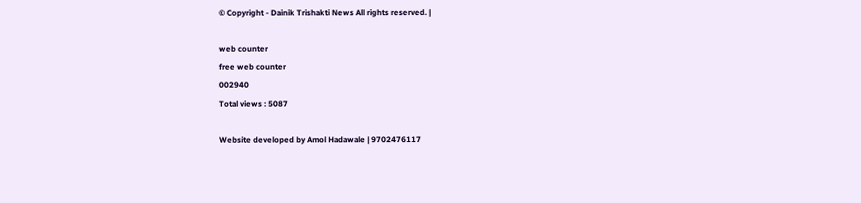© Copyright - Dainik Trishakti News All rights reserved. |

web counter
free web counter
002940
Total views : 5087

Website developed by Amol Hadawale | 9702476117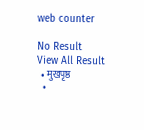web counter

No Result
View All Result
  • मुखपृष्ठ
  •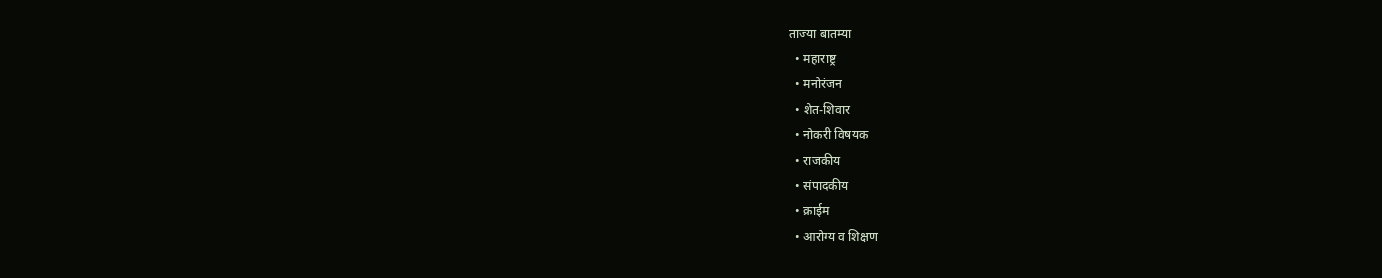ताज्या बातम्या
  • महाराष्ट्र
  • मनोरंजन
  • शेत-शिवार
  • नोकरी विषयक
  • राजकीय
  • संपादकीय
  • क्राईम
  • आरोग्य व शिक्षण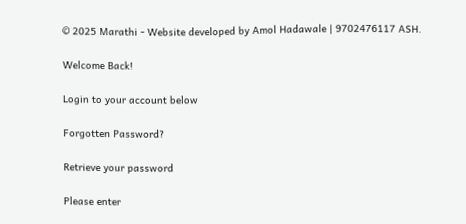© 2025 Marathi - Website developed by Amol Hadawale | 9702476117 ASH.

Welcome Back!

Login to your account below

Forgotten Password?

Retrieve your password

Please enter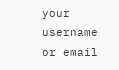your username or email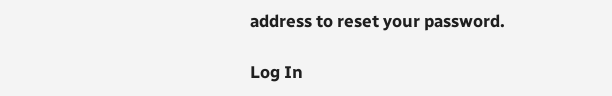address to reset your password.

Log In